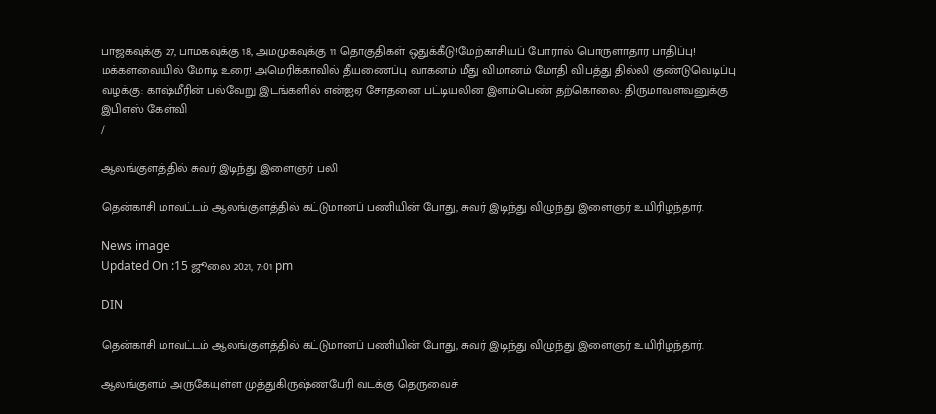பாஜகவுக்கு 27, பாமகவுக்கு 18, அமமுகவுக்கு 11 தொகுதிகள் ஒதுக்கீடு!மேற்காசியப் போரால் பொருளாதார பாதிப்பு! மக்களவையில் மோடி உரை! அமெரிக்காவில் தீயணைப்பு வாகனம் மீது விமானம் மோதி விபத்து தில்லி குண்டுவெடிப்பு வழக்கு: காஷ்மீரின் பல்வேறு இடங்களில் என்ஐஏ சோதனை பட்டியலின இளம்பெண் தற்கொலை: திருமாவளவனுக்கு இபிஎஸ் கேள்வி
/

ஆலங்குளத்தில் சுவர் இடிந்து இளைஞர் பலி

தென்காசி மாவட்டம் ஆலங்குளத்தில் கட்டுமானப் பணியின் போது, சுவர் இடிந்து விழுந்து இளைஞர் உயிரிழந்தார்.

News image
Updated On :15 ஜூலை 2021, 7:01 pm

DIN

தென்காசி மாவட்டம் ஆலங்குளத்தில் கட்டுமானப் பணியின் போது, சுவர் இடிந்து விழுந்து இளைஞர் உயிரிழந்தார்.

ஆலங்குளம் அருகேயுள்ள முத்துகிருஷ்ணபேரி வடக்கு தெருவைச்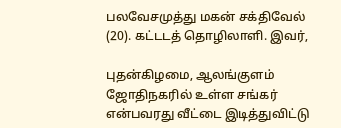பலவேசமுத்து மகன் சக்திவேல் (20). கட்டடத் தொழிலாளி. இவர்,

புதன்கிழமை, ஆலங்குளம் ஜோதிநகரில் உள்ள சங்கர் என்பவரது வீட்டை இடித்துவிட்டு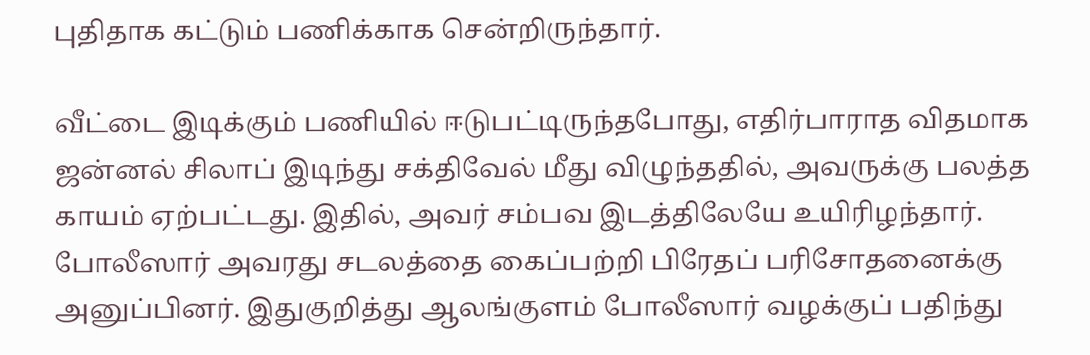புதிதாக கட்டும் பணிக்காக சென்றிருந்தார்.

வீட்டை இடிக்கும் பணியில் ஈடுபட்டிருந்தபோது, எதிர்பாராத விதமாக ஜன்னல் சிலாப் இடிந்து சக்திவேல் மீது விழுந்ததில், அவருக்கு பலத்த காயம் ஏற்பட்டது. இதில், அவர் சம்பவ இடத்திலேயே உயிரிழந்தார். போலீஸார் அவரது சடலத்தை கைப்பற்றி பிரேதப் பரிசோதனைக்கு அனுப்பினர். இதுகுறித்து ஆலங்குளம் போலீஸார் வழக்குப் பதிந்து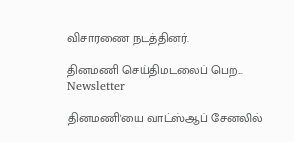விசாரணை நடத்தினர்.

தினமணி செய்திமடலைப் பெற... Newsletter

தினமணி'யை வாட்ஸ்ஆப் சேனலில்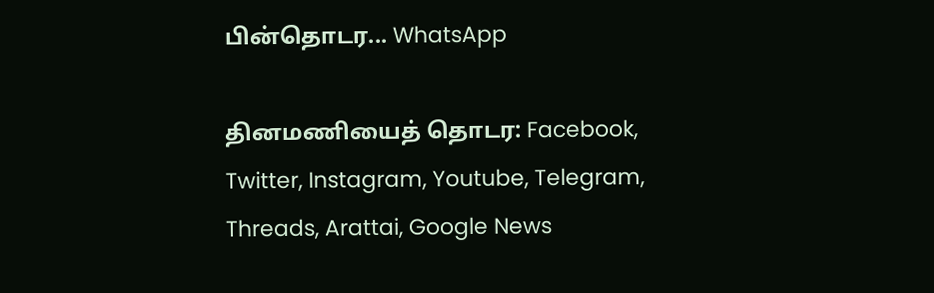பின்தொடர... WhatsApp

தினமணியைத் தொடர: Facebook, Twitter, Instagram, Youtube, Telegram, Threads, Arattai, Google News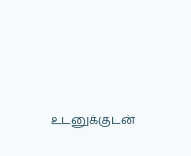உடனுக்குடன்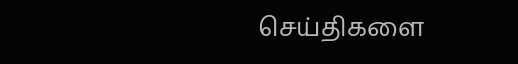செய்திகளை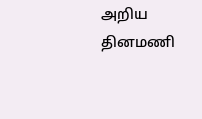அறிய தினமணி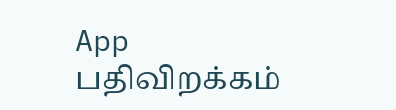App பதிவிறக்கம்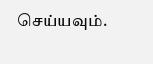செய்யவும்.